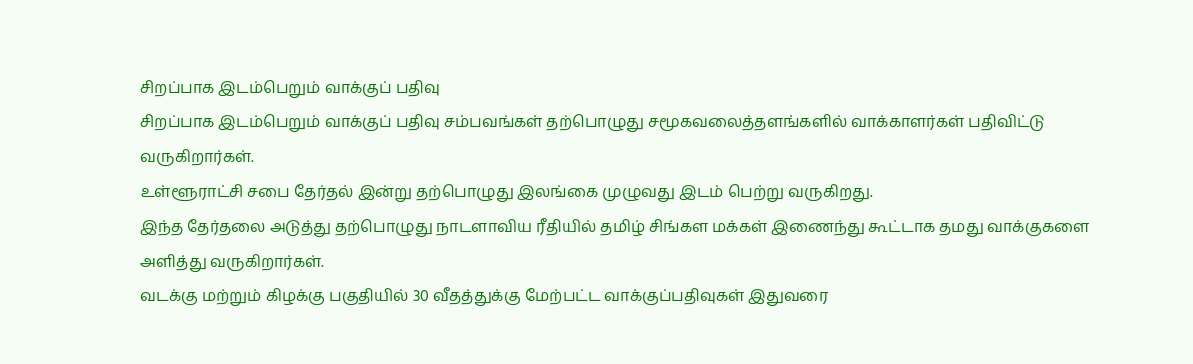சிறப்பாக இடம்பெறும் வாக்குப் பதிவு
சிறப்பாக இடம்பெறும் வாக்குப் பதிவு சம்பவங்கள் தற்பொழுது சமூகவலைத்தளங்களில் வாக்காளர்கள் பதிவிட்டு வருகிறார்கள்.
உள்ளூராட்சி சபை தேர்தல் இன்று தற்பொழுது இலங்கை முழுவது இடம் பெற்று வருகிறது.
இந்த தேர்தலை அடுத்து தற்பொழுது நாடளாவிய ரீதியில் தமிழ் சிங்கள மக்கள் இணைந்து கூட்டாக தமது வாக்குகளை அளித்து வருகிறார்கள்.
வடக்கு மற்றும் கிழக்கு பகுதியில் 30 வீதத்துக்கு மேற்பட்ட வாக்குப்பதிவுகள் இதுவரை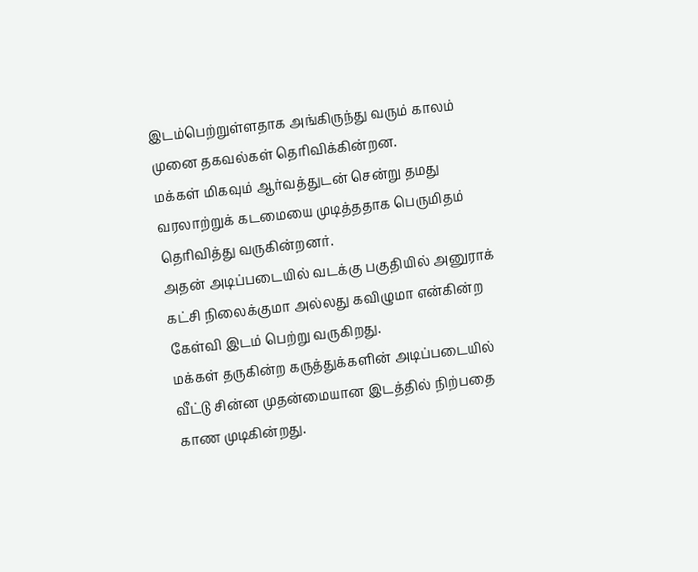இடம்பெற்றுள்ளதாக அங்கிருந்து வரும் காலம் முனை தகவல்கள் தெரிவிக்கின்றன.
மக்கள் மிகவும் ஆர்வத்துடன் சென்று தமது வரலாற்றுக் கடமையை முடித்ததாக பெருமிதம் தெரிவித்து வருகின்றனர்.
அதன் அடிப்படையில் வடக்கு பகுதியில் அனுராக் கட்சி நிலைக்குமா அல்லது கவிழுமா என்கின்ற கேள்வி இடம் பெற்று வருகிறது.
மக்கள் தருகின்ற கருத்துக்களின் அடிப்படையில் வீட்டு சின்ன முதன்மையான இடத்தில் நிற்பதை காண முடிகின்றது.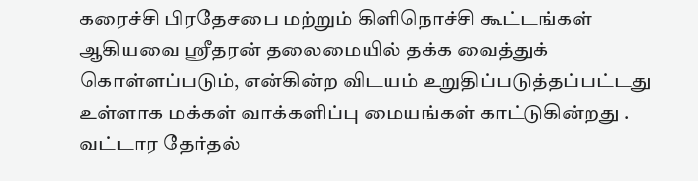கரைச்சி பிரதேசபை மற்றும் கிளிநொச்சி கூட்டங்கள் ஆகியவை ஸ்ரீதரன் தலைமையில் தக்க வைத்துக் கொள்ளப்படும், என்கின்ற விடயம் உறுதிப்படுத்தப்பட்டது உள்ளாக மக்கள் வாக்களிப்பு மையங்கள் காட்டுகின்றது .
வட்டார தேர்தல்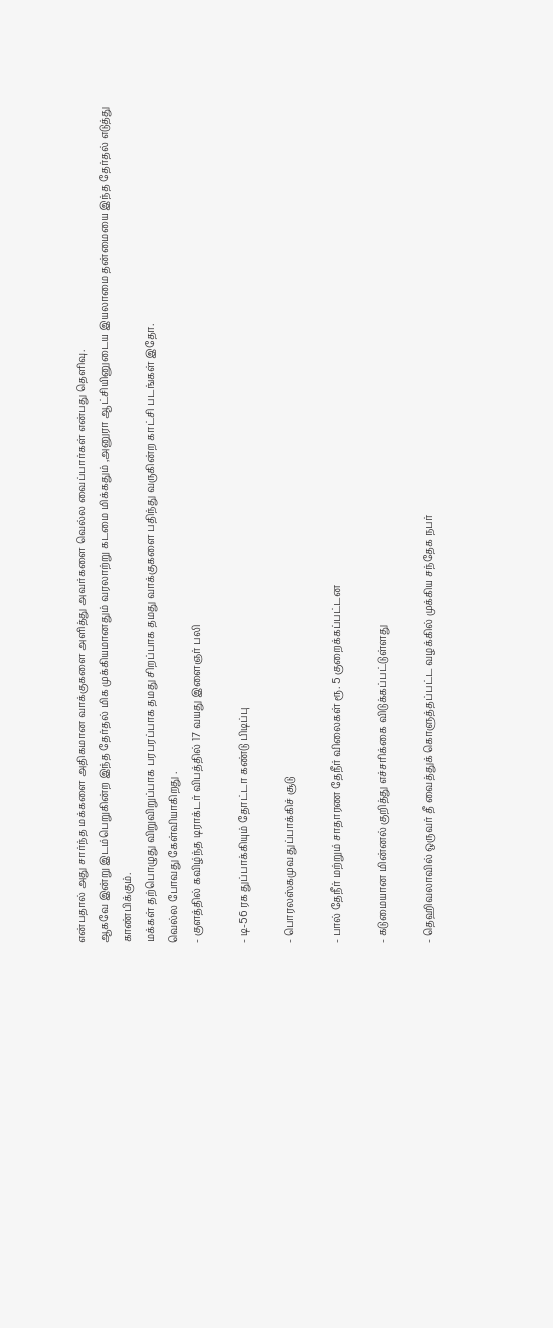என்பதால் அது சார்ந்த மக்களை அதிகமான வாக்குகளை அளித்து அவர்களை வெல்ல வைப்பார்கள் என்பது தெளிவு.
ஆகவே இன்று இடம்பெறுகின்ற இந்த தேர்தல் மிக முக்கியமானதும் வரலாற்று கடமை மிக்கதும் ,அனுரா ஆட்சியினுடைய இயலாமை தன்மையை இந்த தேர்தல் எடுத்து காண்பிக்கும்.
மக்கள் தற்பொழுது விறுவிறுப்பாக பரபரப்பாக தமது சிறப்பாக தமது வாக்குகளை பதிந்து வருகின்ற காட்சி படங்கள் இதோ.
வெல்ல போவது கேள்வியாகிறது .
- குளத்தில் கவிழ்ந்த டிராக்டர் விபத்தில் 17 வயது இளைஞர் பலி

- டி-56 ரக துப்பாக்கியும் தோட்டா கண்டு பிடிப்பு

- பொரலஸ்கமுவ துப்பாக்கிச் சூடு

- பால் தேநீர் மற்றும் சாதாரண தேநீர் விலைகள் ரூ. 5 குறைக்கப்பட்டன

- கடுமையான மின்னல் குறித்து எச்சரிக்கை விடுக்கப்பட்டுள்ளது

- தெஹிவலாவில் ஒருவர் தீ வைத்துக் கொளுத்தப்பட்ட வழக்கில் முக்கிய சந்தேக நபர்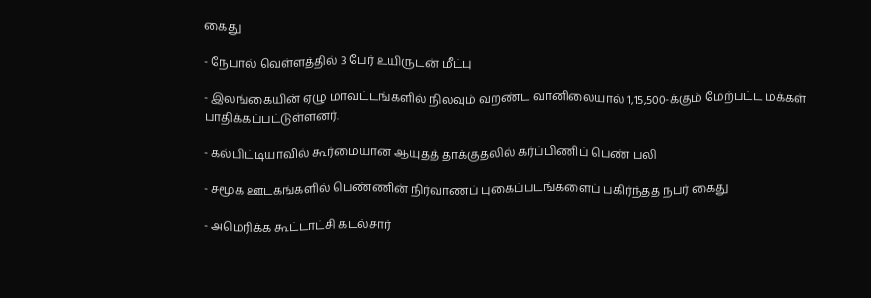கைது

- நேபால் வெள்ளத்தில் 3 பேர் உயிருடன் மீட்பு

- இலங்கையின் ஏழு மாவட்டங்களில் நிலவும் வறண்ட வானிலையால் 1,15,500-க்கும் மேற்பட்ட மக்கள் பாதிக்கப்பட்டுள்ளனர்.

- கல்பிட்டியாவில் கூர்மையான ஆயுதத் தாக்குதலில் கர்ப்பிணிப் பெண் பலி

- சமூக ஊடகங்களில் பெண்ணின் நிர்வாணப் புகைப்படங்களைப் பகிர்ந்தத நபர் கைது

- அமெரிக்க கூட்டாட்சி கடல்சார்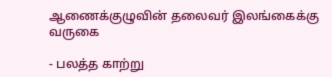ஆணைக்குழுவின் தலைவர் இலங்கைக்கு வருகை

- பலத்த காற்று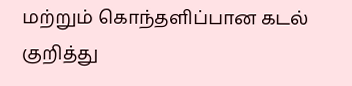மற்றும் கொந்தளிப்பான கடல் குறித்து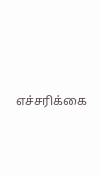எச்சரிக்கை